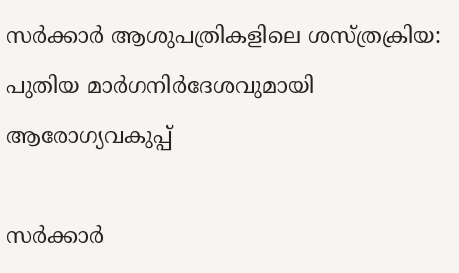സർക്കാർ ആശുപത്രികളിലെ ശസ്ത്രക്രിയ: പുതിയ മാർഗനിർദേശവുമായി ആരോഗ്യവകുപ്പ്

സർക്കാർ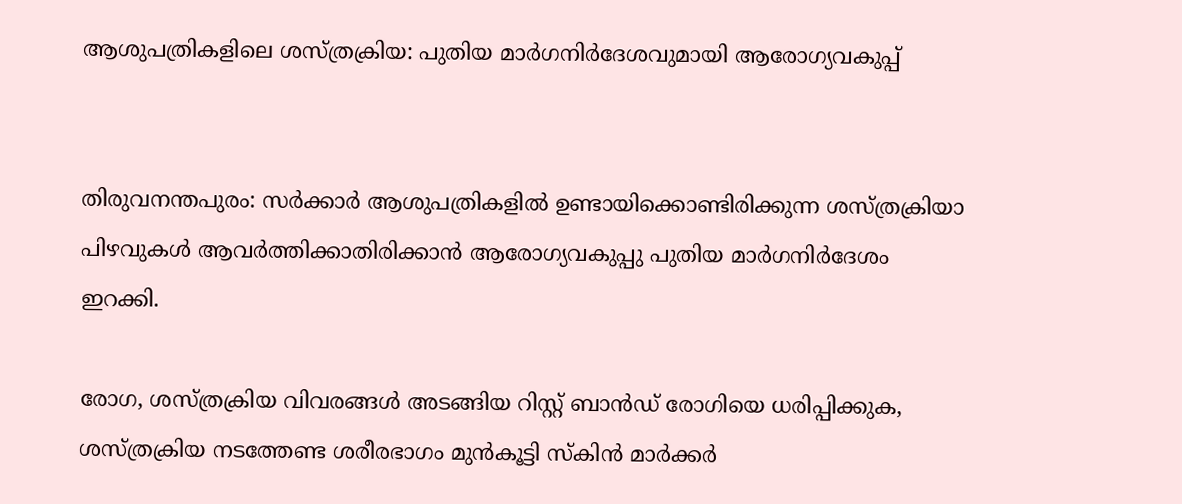ആശുപത്രികളിലെ ശസ്ത്രക്രിയ: പുതിയ മാർഗനിർദേശവുമായി ആരോഗ്യവകുപ്പ്


തിരുവനന്തപുരം: സർക്കാർ ആശുപത്രികളിൽ ഉണ്ടായിക്കൊണ്ടിരിക്കുന്ന ശസ്ത്രക്രിയാ പിഴവുകൾ ആവർത്തിക്കാതിരിക്കാൻ ആരോഗ്യവകുപ്പു പുതിയ മാർഗനിർദേശം ഇറക്കി.

രോഗ, ശസ്ത്രക്രിയ വിവരങ്ങൾ അടങ്ങിയ റിസ്റ്റ് ബാൻഡ് രോഗിയെ ധരിപ്പിക്കുക, ശസ്ത്രക്രിയ നടത്തേണ്ട ശരീരഭാഗം മുൻകൂട്ടി സ്കിൻ മാർക്കർ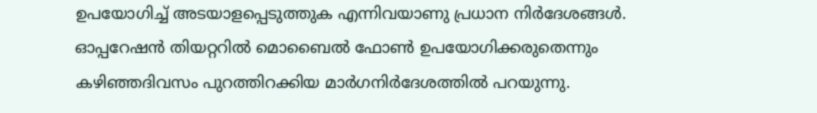ഉപയോഗിച്ച് അടയാളപ്പെടുത്തുക എന്നിവയാണു പ്രധാന നിർദേശങ്ങൾ. ഓപ്പറേഷൻ തിയറ്ററിൽ മൊബൈൽ ഫോണ്‍ ഉപയോഗിക്കരുതെന്നും കഴിഞ്ഞദിവസം പുറത്തിറക്കിയ മാർഗനിർദേശത്തിൽ പറയുന്നു.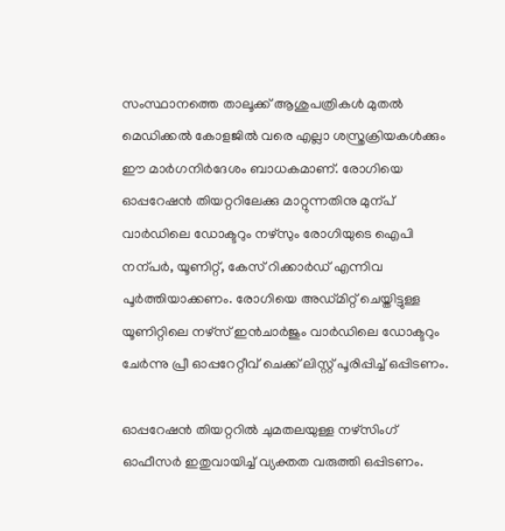സംസ്ഥാനത്തെ താലൂക്ക് ആശുപത്രികൾ മുതൽ മെഡിക്കൽ കോളജിൽ വരെ എല്ലാ ശസ്ത്രക്രിയകൾക്കും ഈ മാർഗനിർദേശം ബാധകമാണ്. രോഗിയെ ഓപ്പറേഷൻ തിയറ്ററിലേക്കു മാറ്റുന്നതിനു മുന്പ് വാർഡിലെ ഡോക്ടറും നഴ്സും രോഗിയുടെ ഐപി നന്പർ, യൂണിറ്റ്, കേസ് റിക്കാർഡ് എന്നിവ പൂർത്തിയാക്കണം. രോഗിയെ അഡ്മിറ്റ് ചെയ്തിട്ടുള്ള യൂണിറ്റിലെ നഴ്സ് ഇൻചാർജും വാർഡിലെ ഡോക്ടറും ചേർന്നു പ്രീ ഓപ്പറേറ്റീവ് ചെക്ക് ലിസ്റ്റ് പൂരിപ്പിച്ച് ഒപ്പിടണം.

ഓപ്പറേഷൻ തിയറ്ററിൽ ചുമതലയുള്ള നഴ്സിംഗ് ഓഫീസർ ഇതുവായിച്ച് വ്യക്തത വരുത്തി ഒപ്പിടണം.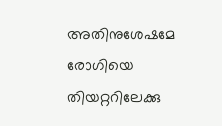അതിനുശേഷമേ രോഗിയെ തിയറ്ററിലേക്കു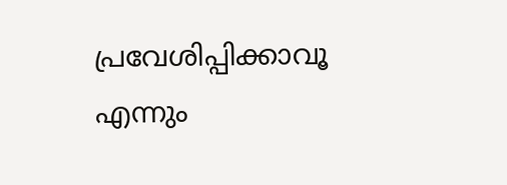പ്രവേശിപ്പിക്കാവൂ എന്നും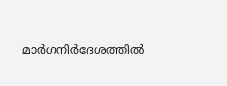മാർഗനിർദേശത്തിൽ